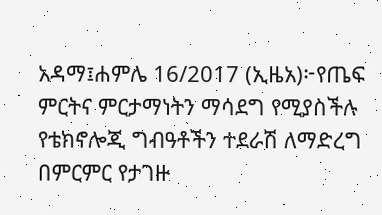አዳማ፤ሐምሌ 16/2017 (ኢዜአ)፦የጤፍ ምርትና ምርታማነትን ማሳደግ የሚያስችሉ የቴክኖሎጂ ግብዓቶችን ተደራሽ ለማድረግ በምርምር የታገዙ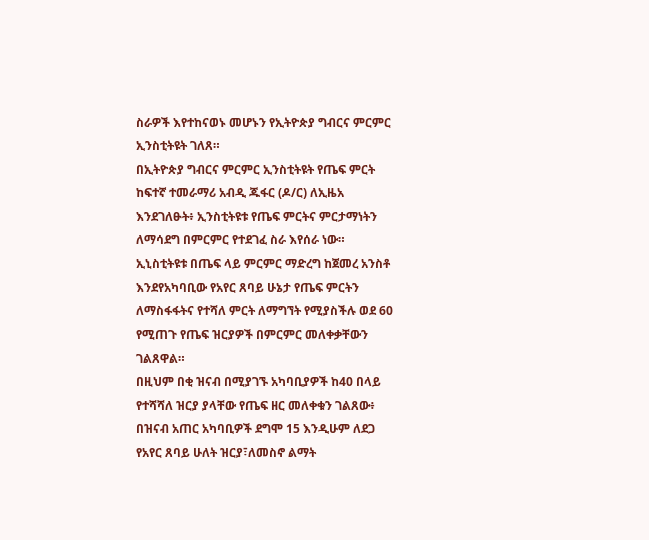ስራዎች እየተከናወኑ መሆኑን የኢትዮጵያ ግብርና ምርምር ኢንስቲትዩት ገለጸ።
በኢትዮጵያ ግብርና ምርምር ኢንስቲትዩት የጤፍ ምርት ከፍተኛ ተመራማሪ አብዲ ጁፋር (ዶ/ር) ለኢዜአ እንደገለፁት፥ ኢንስቲትዩቱ የጤፍ ምርትና ምርታማነትን ለማሳደግ በምርምር የተደገፈ ስራ እየሰራ ነው።
ኢኒስቲትዩቱ በጤፍ ላይ ምርምር ማድረግ ከጀመረ አንስቶ እንደየአካባቢው የአየር ጸባይ ሁኔታ የጤፍ ምርትን ለማስፋፋትና የተሻለ ምርት ለማግኘት የሚያስችሉ ወደ 60 የሚጠጉ የጤፍ ዝርያዎች በምርምር መለቀቃቸውን ገልጸዋል።
በዚህም በቂ ዝናብ በሚያገኙ አካባቢያዎች ከ40 በላይ የተሻሻለ ዝርያ ያላቸው የጤፍ ዘር መለቀቁን ገልጸው፥ በዝናብ አጠር አካባቢዎች ደግሞ 15 እንዲሁም ለደጋ የአየር ጸባይ ሁለት ዝርያ፣ለመስኖ ልማት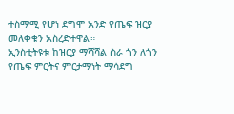ተስማሚ የሆነ ደግሞ አንድ የጤፍ ዝርያ መለቀቁን አስረድተዋል።
ኢንስቲትዩቱ ከዝርያ ማሻሻል ስራ ጎን ለጎን የጤፍ ምርትና ምርታማነት ማሳደግ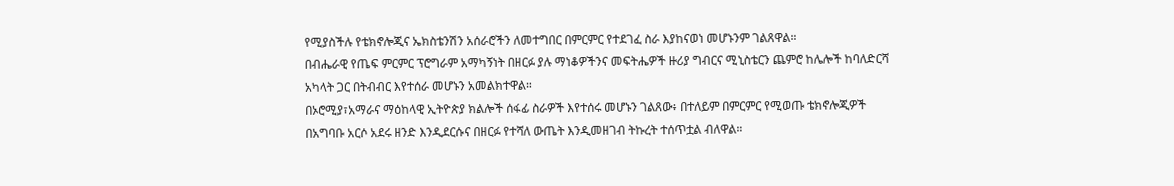የሚያስችሉ የቴክኖሎጂና ኤክስቴንሽን አሰራሮችን ለመተግበር በምርምር የተደገፈ ስራ እያከናወነ መሆኑንም ገልጸዋል።
በብሔራዊ የጤፍ ምርምር ፕሮግራም አማካኝነት በዘርፉ ያሉ ማነቆዎችንና መፍትሔዎች ዙሪያ ግብርና ሚኒስቴርን ጨምሮ ከሌሎች ከባለድርሻ አካላት ጋር በትብብር እየተሰራ መሆኑን አመልክተዋል።
በኦሮሚያ፣አማራና ማዕከላዊ ኢትዮጵያ ክልሎች ሰፋፊ ስራዎች እየተሰሩ መሆኑን ገልጸው፥ በተለይም በምርምር የሚወጡ ቴክኖሎጂዎች በአግባቡ አርሶ አደሩ ዘንድ እንዲደርሱና በዘርፉ የተሻለ ውጤት እንዲመዘገብ ትኩረት ተሰጥቷል ብለዋል።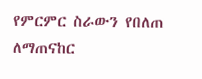የምርምር ስራውን የበለጠ ለማጠናከር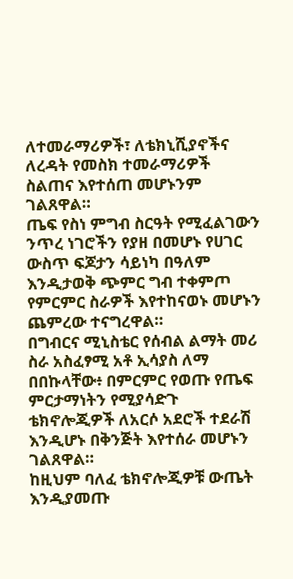ለተመራማሪዎች፣ ለቴክኒሺያኖችና ለረዳት የመስክ ተመራማሪዎች ስልጠና እየተሰጠ መሆኑንም ገልጸዋል።
ጤፍ የስነ ምግብ ስርዓት የሚፈልገውን ንጥረ ነገሮችን የያዘ በመሆኑ የሀገር ውስጥ ፍጆታን ሳይነካ በዓለም እንዲታወቅ ጭምር ግብ ተቀምጦ የምርምር ስራዎች እየተከናወኑ መሆኑን ጨምረው ተናግረዋል።
በግብርና ሚኒስቴር የሰብል ልማት መሪ ስራ አስፈፃሚ አቶ ኢሳያስ ለማ በበኩላቸው፥ በምርምር የወጡ የጤፍ ምርታማነትን የሚያሳድጉ ቴክኖሎጂዎች ለአርሶ አደሮች ተደራሽ እንዲሆኑ በቅንጅት እየተሰራ መሆኑን ገልጸዋል።
ከዚህም ባለፈ ቴክኖሎጂዎቹ ውጤት እንዲያመጡ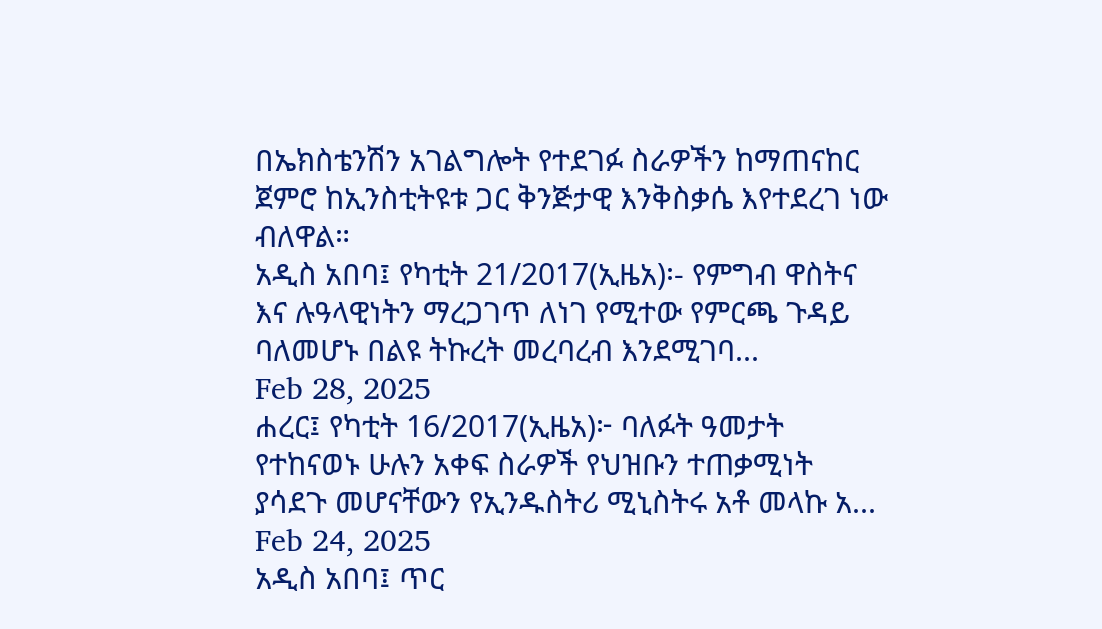በኤክስቴንሽን አገልግሎት የተደገፉ ስራዎችን ከማጠናከር ጀምሮ ከኢንስቲትዩቱ ጋር ቅንጅታዊ እንቅስቃሴ እየተደረገ ነው ብለዋል።
አዲስ አበባ፤ የካቲት 21/2017(ኢዜአ)፡- የምግብ ዋስትና እና ሉዓላዊነትን ማረጋገጥ ለነገ የሚተው የምርጫ ጉዳይ ባለመሆኑ በልዩ ትኩረት መረባረብ እንደሚገባ...
Feb 28, 2025
ሐረር፤ የካቲት 16/2017(ኢዜአ)፦ ባለፉት ዓመታት የተከናወኑ ሁሉን አቀፍ ስራዎች የህዝቡን ተጠቃሚነት ያሳደጉ መሆናቸውን የኢንዱስትሪ ሚኒስትሩ አቶ መላኩ አ...
Feb 24, 2025
አዲስ አበባ፤ ጥር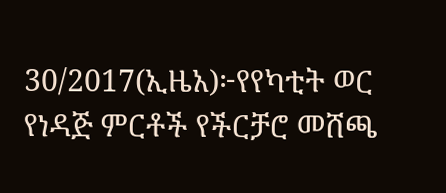30/2017(ኢዜአ)፦የየካቲት ወር የነዳጅ ምርቶች የችርቻሮ መሸጫ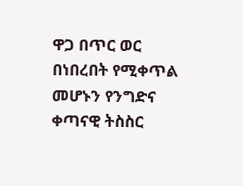ዋጋ በጥር ወር በነበረበት የሚቀጥል መሆኑን የንግድና ቀጣናዊ ትስስር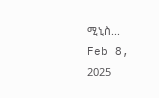ሚኒስ...
Feb 8, 2025